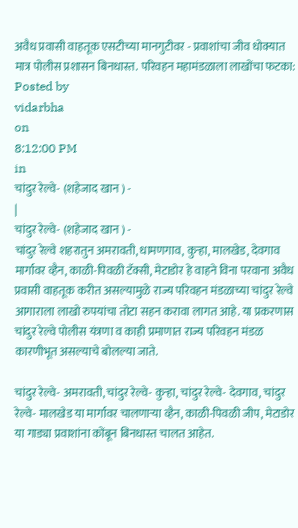अवैध प्रवासी वाहतूक एसटीच्या मानगुटीवर - प्रवाशांचा जीव धोक्यात मात्र पोलीस प्रशासन बिनधास्त. परिवहन महामंडळाला लाखोंचा फटका:
Posted by
vidarbha
on
8:12:00 PM
in
चांदुर रेल्वे- (शहेजाद खान ) -
|
चांदुर रेल्वे- (शहेजाद खान ) -
चांदुर रेल्वे शहरातुन अमरावती, धामणगाव, कुऱ्हा, मालखेड, देवगाव मार्गावर व्हैन, काळी-पिवळी टॅक्सी, मेटाडोर हे वाहने विना परवाना अवैध प्रवासी वाहतूक करीत असल्यामुळे राज्य परिवहन मंडळाच्या चांदुर रेल्वे आगाराला लाखो रुपयांचा तोटा सहन करावा लागत आहे. या प्रकरणास चांदुर रेल्वे पोलीस यंत्रणा व काही प्रमाणात राज्य परिवहन मंडळ कारणीभूत असल्याचे बोलल्या जाते.

चांदुर रेल्वे- अमरावती, चांदुर रेल्वे- कुऱ्हा, चांदुर रेल्वे- देवगाव, चांदुर रेल्वे- मालखेड या मार्गावर चालणाऱ्या व्हैन, काळी-पिवळी जीप, मेटाडोर या गाड्या प्रवाशांना कोंबून बिनधास्त चालत आहेत.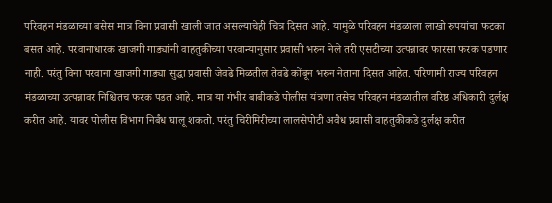परिवहन मंडळाच्या बसेस मात्र विना प्रवासी खाली जात असल्याचेही चित्र दिसत आहे. यामुळे परिवहन मंडळाला लाखो रुपयांचा फटका बसत आहे. परवानाधारक खाजगी गाड्यांनी वाहतुकीच्या परवान्यानुसार प्रवासी भरुन नेले तरी एसटीच्या उत्पन्नावर फारसा फरक पडणार नाही. परंतु विना परवाना खाजगी गाड्या सुद्धा प्रवासी जेवढे मिळतील तेवढे कोंबून भरुन नेताना दिसत आहेत. परिणामी राज्य परिवहन मंडळाच्या उत्पन्नावर निश्चितच फरक पडत आहे. मात्र या गंभीर बाबीकडे पोलीस यंत्रणा तसेच परिवहन मंडळातील वरिष्ठ अधिकारी दुर्लक्ष करीत आहे. यावर पोलीस विभाग निर्बंध घालू शकतो. परंतु चिरीमिरीच्या लालसेपोटी अवैध प्रवासी वाहतुकीकडे दुर्लक्ष करीत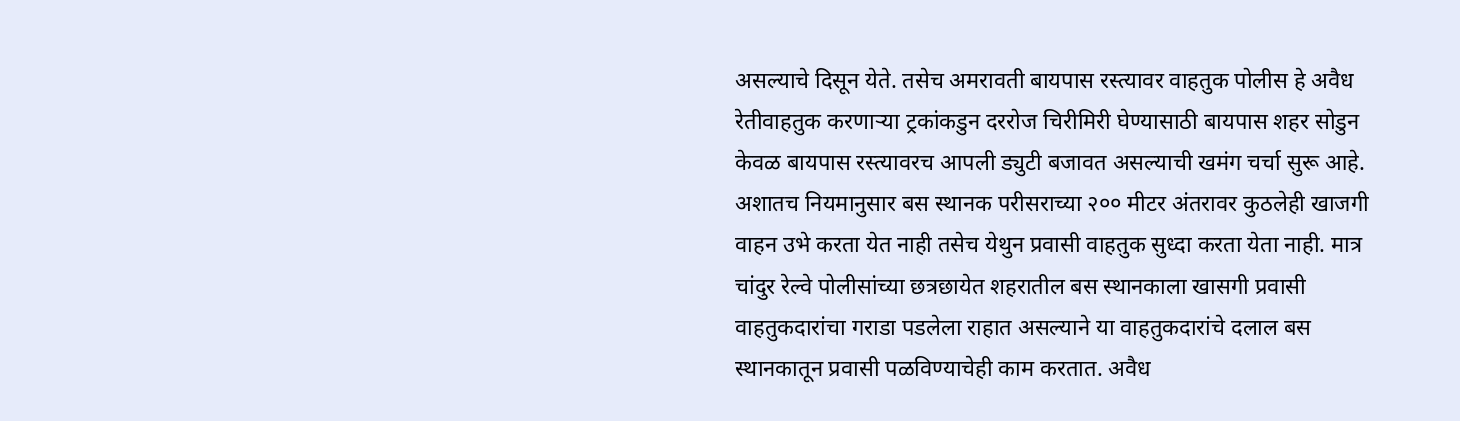असल्याचे दिसून येते. तसेच अमरावती बायपास रस्त्यावर वाहतुक पोलीस हे अवैध रेतीवाहतुक करणाऱ्या ट्रकांकडुन दररोज चिरीमिरी घेण्यासाठी बायपास शहर सोडुन केवळ बायपास रस्त्यावरच आपली ड्युटी बजावत असल्याची खमंग चर्चा सुरू आहे. अशातच नियमानुसार बस स्थानक परीसराच्या २०० मीटर अंतरावर कुठलेही खाजगी वाहन उभे करता येत नाही तसेच येथुन प्रवासी वाहतुक सुध्दा करता येता नाही. मात्र चांदुर रेल्वे पोलीसांच्या छत्रछायेत शहरातील बस स्थानकाला खासगी प्रवासी वाहतुकदारांचा गराडा पडलेला राहात असल्याने या वाहतुकदारांचे दलाल बस स्थानकातून प्रवासी पळविण्याचेही काम करतात. अवैध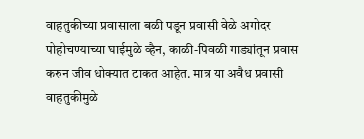वाहतुकीच्या प्रवासाला बळी पडून प्रवासी वेळे अगोदर पोहोचण्याच्या घाईमुळे व्हैन, काळी-पिवळी गाड्यांतून प्रवास करुन जीव धोक्यात टाकत आहेत. मात्र या अवैध प्रवासी वाहतुकीमुळे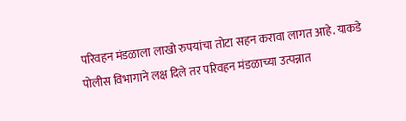परिवहन मंडळाला लाखो रुपयांचा तोटा सहन करावा लागत आहे. याकडे पोलीस विभागाने लक्ष दिले तर परिवहन मंडळाच्या उत्पन्नात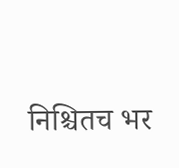निश्चितच भर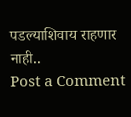पडल्याशिवाय राहणार नाही..
Post a Comment